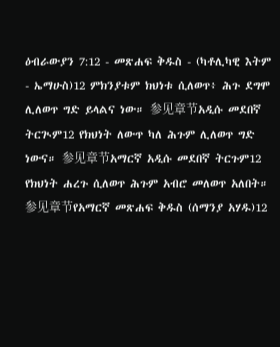ዕብራውያን 7:12 - መጽሐፍ ቅዱስ - (ካቶሊካዊ እትም - ኤማሁስ)12 ምክንያቱም ክህነቱ ሲለወጥ፥ ሕጉ ደግሞ ሊለወጥ ግድ ይላልና ነው። 参见章节አዲሱ መደበኛ ትርጒም12 የክህነት ለውጥ ካለ ሕጉም ሊለወጥ ግድ ነውና። 参见章节አማርኛ አዲሱ መደበኛ ትርጉም12 የክህነት ሐረጉ ሲለወጥ ሕጉም አብሮ መለወጥ አለበት። 参见章节የአማርኛ መጽሐፍ ቅዱስ (ሰማንያ አሃዱ)12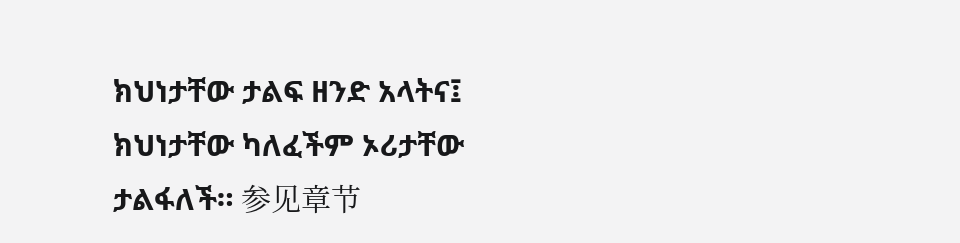ክህነታቸው ታልፍ ዘንድ አላትና፤ ክህነታቸው ካለፈችም ኦሪታቸው ታልፋለች። 参见章节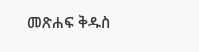መጽሐፍ ቅዱስ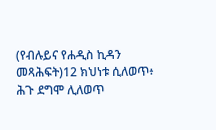(የብሉይና የሐዲስ ኪዳን መጻሕፍት)12 ክህነቱ ሲለወጥ፥ ሕጉ ደግሞ ሊለወጥ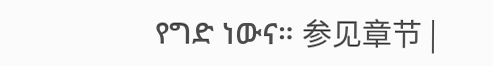የግድ ነውና። 参见章节 |